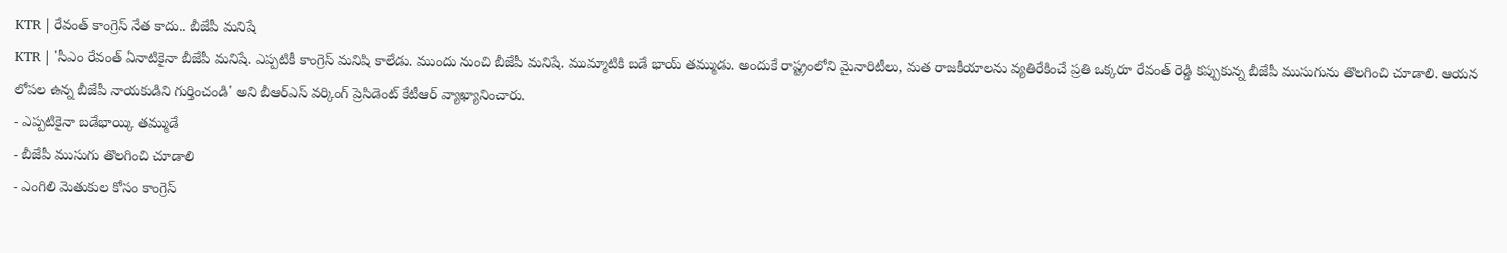KTR | రేవంత్ కాంగ్రెస్ నేత కాదు.. బీజేపీ మనిషే
KTR | 'సీఎం రేవంత్ ఏనాటికైనా బీజేపీ మనిషే. ఎప్పటికీ కాంగ్రెస్ మనిషి కాలేడు. ముందు నుంచి బీజేపీ మనిషే. ముమ్మాటికి బడే భాయ్ తమ్ముడు. అందుకే రాష్ట్రంలోని మైనారిటీలు, మత రాజకీయాలను వ్యతిరేకించే ప్రతి ఒక్కరూ రేవంత్ రెడ్డి కప్పుకున్న బీజేపీ ముసుగును తొలగించి చూడాలి. ఆయన లోపల ఉన్న బీజేపీ నాయకుడిని గుర్తించండి' అని బీఆర్ఎస్ వర్కింగ్ ప్రెసిడెంట్ కేటీఆర్ వ్యాఖ్యానించారు.
- ఎప్పటికైనా బడేభాయ్కి తమ్ముడే
- బీజేపీ ముసుగు తొలగించి చూడాలి
- ఎంగిలి మెతుకుల కోసం కాంగ్రెస్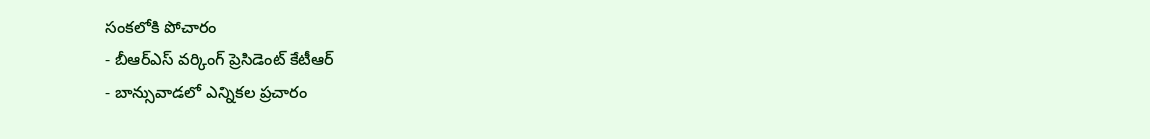సంకలోకి పోచారం
- బీఆర్ఎస్ వర్కింగ్ ప్రెసిడెంట్ కేటీఆర్
- బాన్సువాడలో ఎన్నికల ప్రచారం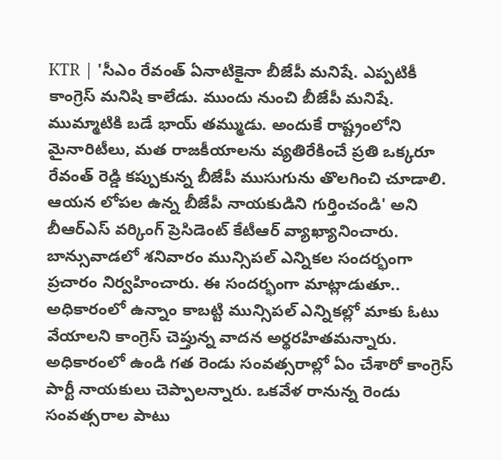KTR | 'సీఎం రేవంత్ ఏనాటికైనా బీజేపీ మనిషే. ఎప్పటికీ కాంగ్రెస్ మనిషి కాలేడు. ముందు నుంచి బీజేపీ మనిషే. ముమ్మాటికి బడే భాయ్ తమ్ముడు. అందుకే రాష్ట్రంలోని మైనారిటీలు, మత రాజకీయాలను వ్యతిరేకించే ప్రతి ఒక్కరూ రేవంత్ రెడ్డి కప్పుకున్న బీజేపీ ముసుగును తొలగించి చూడాలి. ఆయన లోపల ఉన్న బీజేపీ నాయకుడిని గుర్తించండి' అని బీఆర్ఎస్ వర్కింగ్ ప్రెసిడెంట్ కేటీఆర్ వ్యాఖ్యానించారు. బాన్సువాడలో శనివారం మున్సిపల్ ఎన్నికల సందర్భంగా ప్రచారం నిర్వహించారు. ఈ సందర్భంగా మాట్లాడుతూ.. అధికారంలో ఉన్నాం కాబట్టి మున్సిపల్ ఎన్నికల్లో మాకు ఓటు వేయాలని కాంగ్రెస్ చెప్తున్న వాదన అర్థరహితమన్నారు. అధికారంలో ఉండి గత రెండు సంవత్సరాల్లో ఏం చేశారో కాంగ్రెస్ పార్టీ నాయకులు చెప్పాలన్నారు. ఒకవేళ రానున్న రెండు సంవత్సరాల పాటు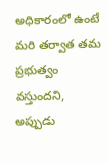అధికారంలో ఉంటే మరి తర్వాత తమ ప్రభుత్వం వస్తుందని, అప్పుడు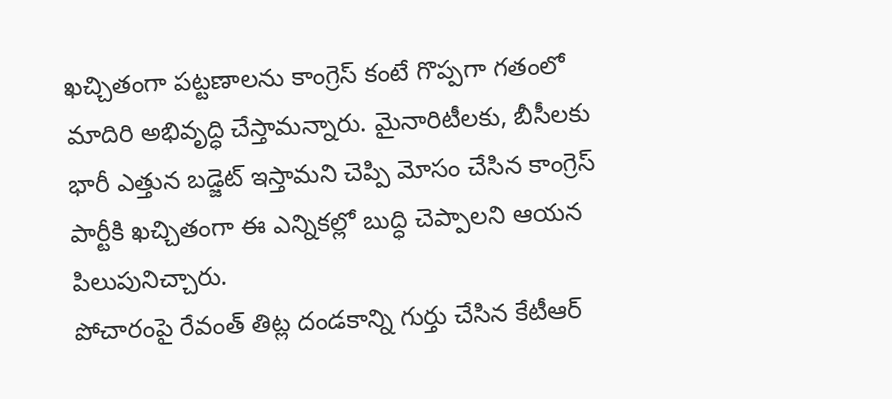ఖచ్చితంగా పట్టణాలను కాంగ్రెస్ కంటే గొప్పగా గతంలో మాదిరి అభివృద్ధి చేస్తామన్నారు. మైనారిటీలకు, బీసీలకు భారీ ఎత్తున బడ్జెట్ ఇస్తామని చెప్పి మోసం చేసిన కాంగ్రెస్ పార్టీకి ఖచ్చితంగా ఈ ఎన్నికల్లో బుద్ధి చెప్పాలని ఆయన పిలుపునిచ్చారు.
పోచారంపై రేవంత్ తిట్ల దండకాన్ని గుర్తు చేసిన కేటీఆర్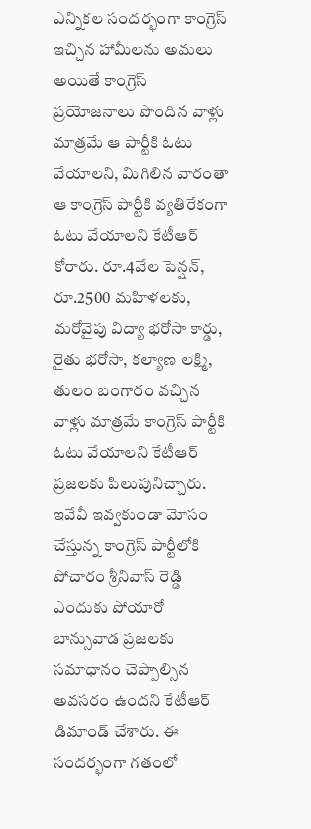ఎన్నికల సందర్భంగా కాంగ్రెస్ ఇచ్చిన హామీలను అమలు అయితే కాంగ్రెస్ ప్రయోజనాలు పొందిన వాళ్లు మాత్రమే ఆ పార్టీకి ఓటు వేయాలని, మిగిలిన వారంతా ఆ కాంగ్రెస్ పార్టీకి వ్యతిరేకంగా ఓటు వేయాలని కేటీఆర్ కోరారు. రూ.4వేల పెన్షన్, రూ.2500 మహిళలకు, మరోవైపు విద్యా భరోసా కార్డు, రైతు భరోసా, కల్యాణ లక్ష్మి, తులం బంగారం వచ్చిన వాళ్లు మాత్రమే కాంగ్రెస్ పార్టీకి ఓటు వేయాలని కేటీఆర్ ప్రజలకు పిలుపునిచ్చారు. ఇవేవీ ఇవ్వకుండా మోసం చేస్తున్న కాంగ్రెస్ పార్టీలోకి పోచారం శ్రీనివాస్ రెడ్డి ఎందుకు పోయారో బాన్సువాడ ప్రజలకు సమాధానం చెప్పాల్సిన అవసరం ఉందని కేటీఆర్ డిమాండ్ చేశారు. ఈ సందర్భంగా గతంలో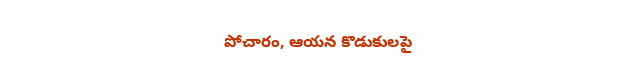పోచారం, ఆయన కొడుకులపై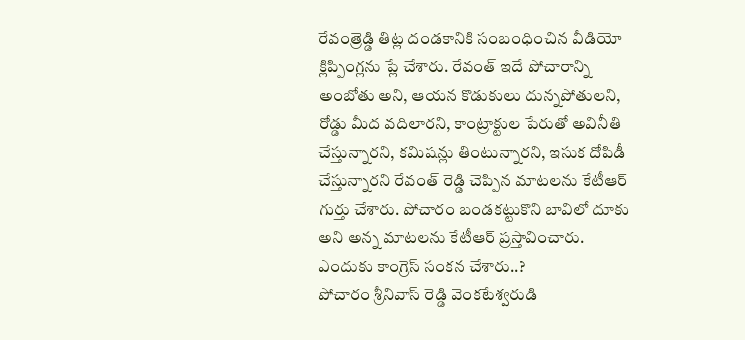రేవంత్రెడ్డి తిట్ల దండకానికి సంబంధించిన వీడియో క్లిప్పింగ్లను ప్లే చేశారు. రేవంత్ ఇదే పోచారాన్ని అంబోతు అని, ఆయన కొడుకులు దున్నపోతులని, రోడ్డు మీద వదిలారని, కాంట్రాక్టుల పేరుతో అవినీతి చేస్తున్నారని, కమిషన్లు తింటున్నారని, ఇసుక దోపిడీ చేస్తున్నారని రేవంత్ రెడ్డి చెప్పిన మాటలను కేటీఆర్ గుర్తు చేశారు. పోచారం బండకట్టుకొని బావిలో దూకు అని అన్న మాటలను కేటీఆర్ ప్రస్తావించారు.
ఎందుకు కాంగ్రెస్ సంకన చేశారు..?
పోచారం శ్రీనివాస్ రెడ్డి వెంకటేశ్వరుడి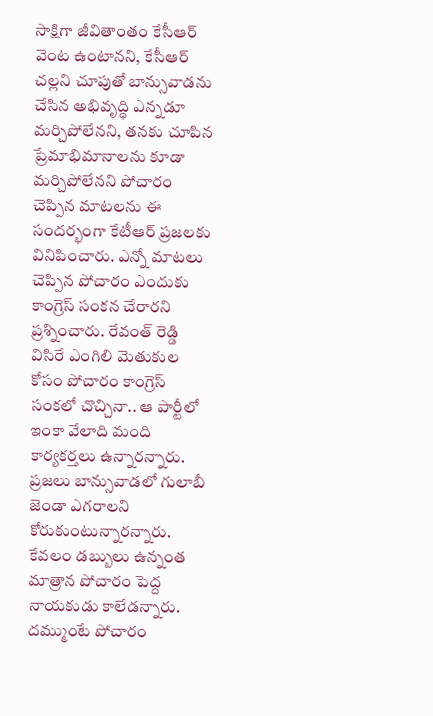సాక్షిగా జీవితాంతం కేసీఆర్ వెంట ఉంటానని, కేసీఆర్ చల్లని చూపుతో బాన్సువాడను చేసిన అభివృద్ధి ఎన్నడూ మర్చిపోలేనని, తనకు చూపిన ప్రేమాభిమానాలను కూడా మర్చిపోలేనని పోచారం చెప్పిన మాటలను ఈ సందర్భంగా కేటీఆర్ ప్రజలకు వినిపించారు. ఎన్నో మాటలు చెప్పిన పోచారం ఎందుకు కాంగ్రెస్ సంకన చేరారని ప్రశ్నించారు. రేవంత్ రెడ్డి విసిరే ఎంగిలి మెతుకుల కోసం పోచారం కాంగ్రెస్ సంకలో చొచ్చినా.. ఆ పార్టీలో ఇంకా వేలాది మంది కార్యకర్తలు ఉన్నారన్నారు. ప్రజలు బాన్సువాడలో గులాబీ జెండా ఎగరాలని కోరుకుంటున్నారన్నారు. కేవలం డబ్బులు ఉన్నంత మాత్రాన పోచారం పెద్ద నాయకుడు కాలేడన్నారు. దమ్ముంటే పోచారం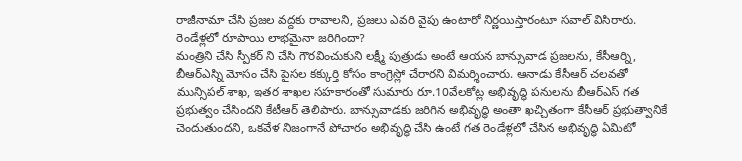రాజీనామా చేసి ప్రజల వద్దకు రావాలని, ప్రజలు ఎవరి వైపు ఉంటారో నిర్ణయిస్తారంటూ సవాల్ విసిరారు.
రెండేళ్లలో రూపాయి లాభమైనా జరిగిందా?
మంత్రిని చేసి స్పీకర్ ని చేసి గౌరవించుకుని లక్ష్మీ పుత్రుడు అంటే ఆయన బాన్సువాడ ప్రజలను, కేసీఆర్ని, బీఆర్ఎస్ని మోసం చేసి పైసల కక్కుర్తి కోసం కాంగ్రెస్లో చేరారని విమర్శించారు. ఆనాడు కేసీఆర్ చలవతో మున్సిపల్ శాఖ, ఇతర శాఖల సహకారంతో సుమారు రూ.10వేలకోట్ల అభివృద్ధి పనులను బీఆర్ఎస్ గత ప్రభుత్వం చేసిందని కేటీఆర్ తెలిపారు. బాన్సువాడకు జరిగిన అభివృద్ధి అంతా ఖచ్చితంగా కేసీఆర్ ప్రభుత్వానికే చెందుతుందని, ఒకవేళ నిజంగానే పోచారం అభివృద్ధి చేసి ఉంటే గత రెండేళ్లలో చేసిన అభివృద్ధి ఏమిటో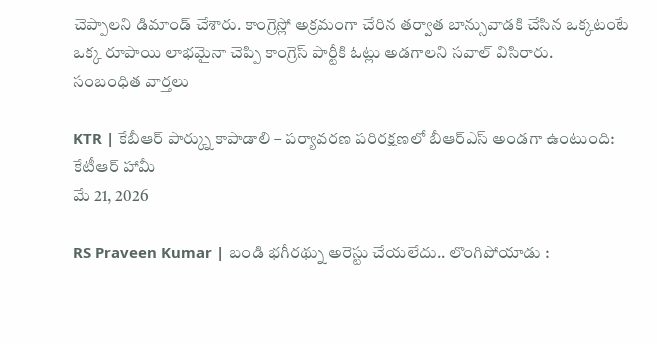చెప్పాలని డిమాండ్ చేశారు. కాంగ్రెస్లో అక్రమంగా చేరిన తర్వాత బాన్సువాడకి చేసిన ఒక్కటంటే ఒక్క రూపాయి లాభమైనా చెప్పి కాంగ్రెస్ పార్టీకి ఓట్లు అడగాలని సవాల్ విసిరారు.
సంబంధిత వార్తలు

KTR | కేబీఆర్ పార్క్ను కాపాడాలి – పర్యావరణ పరిరక్షణలో బీఆర్ఎస్ అండగా ఉంటుంది: కేటీఆర్ హామీ
మే 21, 2026

RS Praveen Kumar | బండి భగీరథ్ను అరెస్టు చేయలేదు.. లొంగిపోయాడు :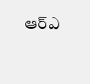ఆర్ఎ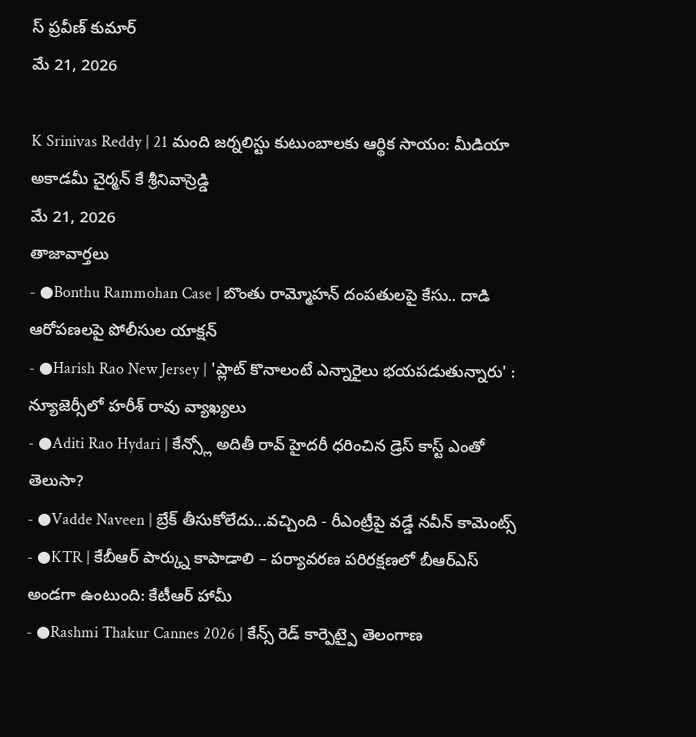స్ ప్రవీణ్ కుమార్
మే 21, 2026

K Srinivas Reddy | 21 మంది జర్నలిస్టు కుటుంబాలకు ఆర్థిక సాయం: మీడియా అకాడమీ చైర్మన్ కే శ్రీనివాస్రెడ్డి
మే 21, 2026
తాజావార్తలు
- ●Bonthu Rammohan Case | బొంతు రామ్మోహన్ దంపతులపై కేసు.. దాడి ఆరోపణలపై పోలీసుల యాక్షన్
- ●Harish Rao New Jersey | 'ప్లాట్ కొనాలంటే ఎన్నారైలు భయపడుతున్నారు' : న్యూజెర్సీలో హరీశ్ రావు వ్యాఖ్యలు
- ●Aditi Rao Hydari | కేన్స్లో అదితీ రావ్ హైదరీ ధరించిన డ్రెస్ కాస్ట్ ఎంతో తెలుసా?
- ●Vadde Naveen | బ్రేక్ తీసుకోలేదు...వచ్చింది - రీఎంట్రీపై వడ్డే నవీన్ కామెంట్స్
- ●KTR | కేబీఆర్ పార్క్ను కాపాడాలి – పర్యావరణ పరిరక్షణలో బీఆర్ఎస్ అండగా ఉంటుంది: కేటీఆర్ హామీ
- ●Rashmi Thakur Cannes 2026 | కేన్స్ రెడ్ కార్పెట్పై తెలంగాణ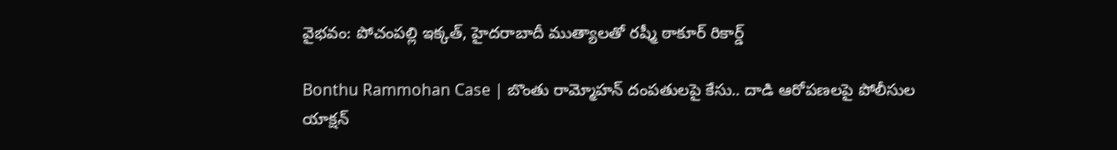వైభవం: పోచంపల్లి ఇక్కత్, హైదరాబాదీ ముత్యాలతో రష్మీ ఠాకూర్ రికార్డ్

Bonthu Rammohan Case | బొంతు రామ్మోహన్ దంపతులపై కేసు.. దాడి ఆరోపణలపై పోలీసుల యాక్షన్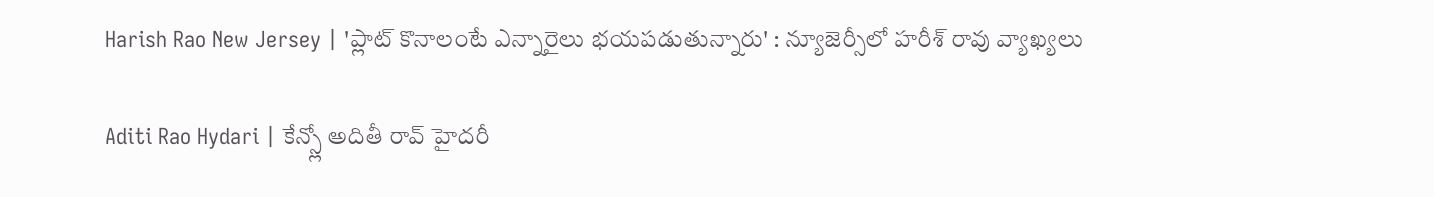Harish Rao New Jersey | 'ప్లాట్ కొనాలంటే ఎన్నారైలు భయపడుతున్నారు' : న్యూజెర్సీలో హరీశ్ రావు వ్యాఖ్యలు

Aditi Rao Hydari | కేన్స్లో అదితీ రావ్ హైదరీ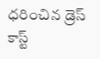ధరించిన డ్రెస్ కాస్ట్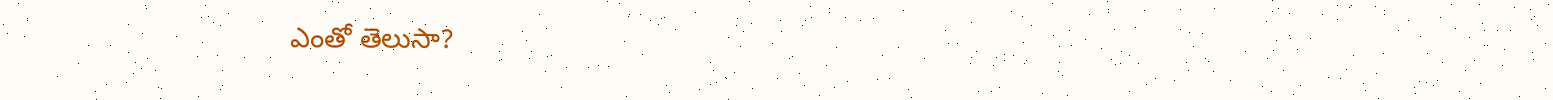ఎంతో తెలుసా?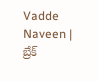Vadde Naveen | బ్రేక్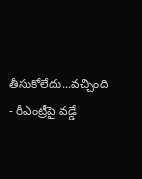తీసుకోలేదు...వచ్చింది - రీఎంట్రీపై వడ్డే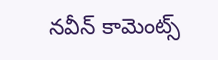నవీన్ కామెంట్స్